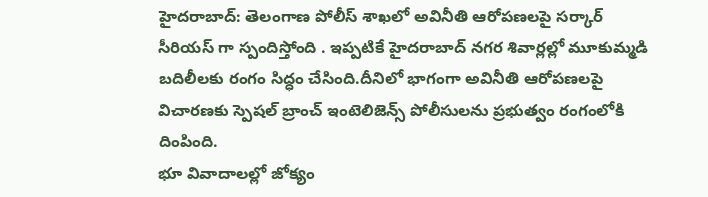హైదరాబాద్: తెలంగాణ పోలీస్ శాఖలో అవినీతి ఆరోపణలపై సర్కార్ సీరియస్ గా స్పందిస్తోంది . ఇప్పటికే హైదరాబాద్ నగర శివార్లల్లో మూకుమ్మడి బదిలీలకు రంగం సిద్ధం చేసింది.దీనిలో భాగంగా అవినీతి ఆరోపణలపై విచారణకు స్పెషల్ బ్రాంచ్ ఇంటెలిజెన్స్ పోలీసులను ప్రభుత్వం రంగంలోకి దింపింది.
భూ వివాదాలల్లో జోక్యం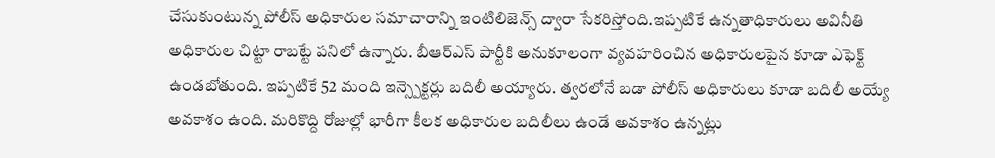చేసుకుంటున్న పోలీస్ అధికారుల సమాచారాన్ని ఇంటిలిజెన్స్ ద్వారా సేకరిస్తోంది.ఇప్పటికే ఉన్నతాధికారులు అవినీతి అధికారుల చిట్టా రాబట్టే పనిలో ఉన్నారు. బీఆర్ఎస్ పార్టీకి అనుకూలంగా వ్యవహరించిన అధికారులపైన కూడా ఎఫెక్ట్ ఉండబోతుంది. ఇప్పటికే 52 మంది ఇన్స్పెక్టర్లు బదిలీ అయ్యారు. త్వరలోనే బడా పోలీస్ అధికారులు కూడా బదిలీ అయ్యే అవకాశం ఉంది. మరికొద్ది రోజుల్లో భారీగా కీలక అధికారుల బదిలీలు ఉండే అవకాశం ఉన్నట్లు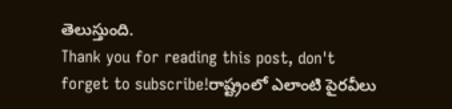తెలుస్తుంది.
Thank you for reading this post, don't forget to subscribe!రాష్ట్రంలో ఎలాంటి పైరవీలు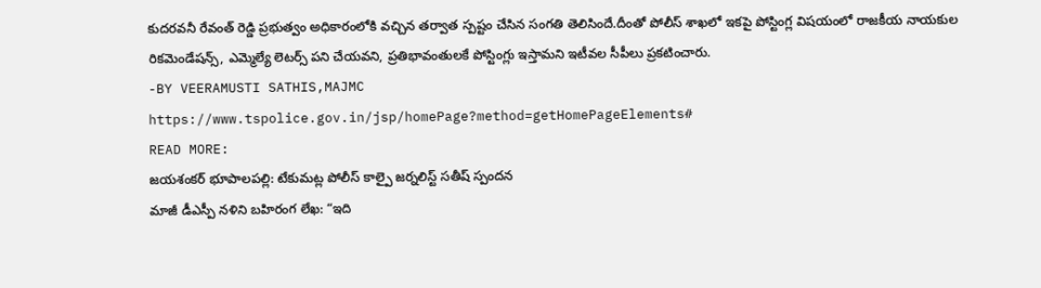కుదరవనీ రేవంత్ రెడ్డి ప్రభుత్వం అధికారంలోకి వచ్చిన తర్వాత స్పష్టం చేసిన సంగతి తెలిసిందే.దీంతో పోలీస్ శాఖలో ఇకపై పోస్టింగ్ల విషయంలో రాజకీయ నాయకుల రికమెండేషన్స్, ఎమ్మెల్యే లెటర్స్ పని చేయవని, ప్రతిభావంతులకే పోస్టింగ్లు ఇస్తామని ఇటీవల సీపీలు ప్రకటించారు.
-BY VEERAMUSTI SATHIS,MAJMC
https://www.tspolice.gov.in/jsp/homePage?method=getHomePageElements#
READ MORE:
జయశంకర్ భూపాలపల్లి: టేకుమట్ల పోలీస్ కాల్పై జర్నలిస్ట్ సతీష్ స్పందన
మాజీ డీఎస్పీ నళిని బహిరంగ లేఖ: “ఇది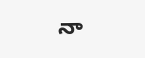నా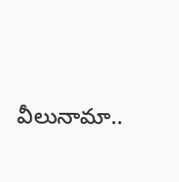వీలునామా..